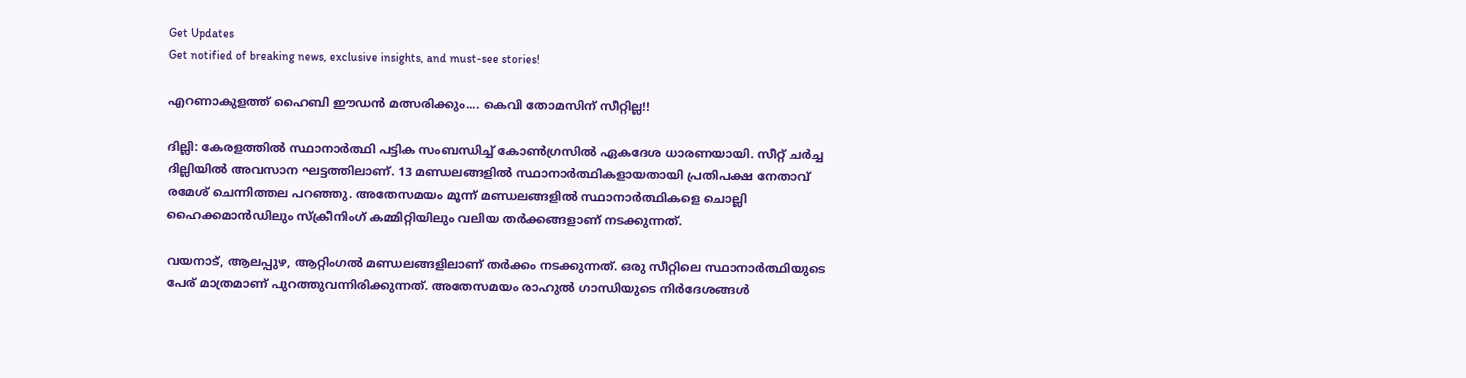Get Updates
Get notified of breaking news, exclusive insights, and must-see stories!

എറണാകുളത്ത് ഹൈബി ഈഡന്‍ മത്സരിക്കും.... കെവി തോമസിന് സീറ്റില്ല!!

ദില്ലി: കേരളത്തില്‍ സ്ഥാനാര്‍ത്ഥി പട്ടിക സംബന്ധിച്ച് കോണ്‍ഗ്രസില്‍ ഏകദേശ ധാരണയായി. സീറ്റ് ചര്‍ച്ച ദില്ലിയില്‍ അവസാന ഘട്ടത്തിലാണ്. 13 മണ്ഡലങ്ങളില്‍ സ്ഥാനാര്‍ത്ഥികളായതായി പ്രതിപക്ഷ നേതാവ് രമേശ് ചെന്നിത്തല പറഞ്ഞു. അതേസമയം മൂന്ന് മണ്ഡലങ്ങളില്‍ സ്ഥാനാര്‍ത്ഥികളെ ചൊല്ലി ഹൈക്കമാന്‍ഡിലും സ്ക്രീനിംഗ് കമ്മിറ്റിയിലും വലിയ തര്‍ക്കങ്ങളാണ് നടക്കുന്നത്.

വയനാട്, ആലപ്പുഴ, ആറ്റിംഗല്‍ മണ്ഡലങ്ങളിലാണ് തര്‍ക്കം നടക്കുന്നത്. ഒരു സീറ്റിലെ സ്ഥാനാര്‍ത്ഥിയുടെ പേര് മാത്രമാണ് പുറത്തുവന്നിരിക്കുന്നത്. അതേസമയം രാഹുല്‍ ഗാന്ധിയുടെ നിര്‍ദേശങ്ങള്‍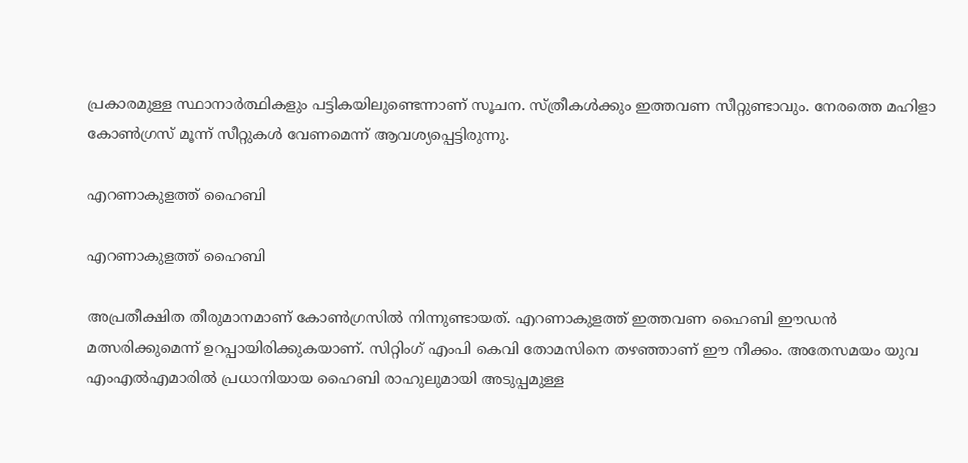പ്രകാരമുള്ള സ്ഥാനാര്‍ത്ഥികളും പട്ടികയിലുണ്ടെന്നാണ് സൂചന. സ്ത്രീകള്‍ക്കും ഇത്തവണ സീറ്റുണ്ടാവും. നേരത്തെ മഹിളാ കോണ്‍ഗ്രസ് മൂന്ന് സീറ്റുകള്‍ വേണമെന്ന് ആവശ്യപ്പെട്ടിരുന്നു.

എറണാകുളത്ത് ഹൈബി

എറണാകുളത്ത് ഹൈബി

അപ്രതീക്ഷിത തീരുമാനമാണ് കോണ്‍ഗ്രസില്‍ നിന്നുണ്ടായത്. എറണാകുളത്ത് ഇത്തവണ ഹൈബി ഈഡന്‍ മത്സരിക്കുമെന്ന് ഉറപ്പായിരിക്കുകയാണ്. സിറ്റിംഗ് എംപി കെവി തോമസിനെ തഴഞ്ഞാണ് ഈ നീക്കം. അതേസമയം യുവ എംഎല്‍എമാരില്‍ പ്രധാനിയായ ഹൈബി രാഹുലുമായി അടുപ്പമുള്ള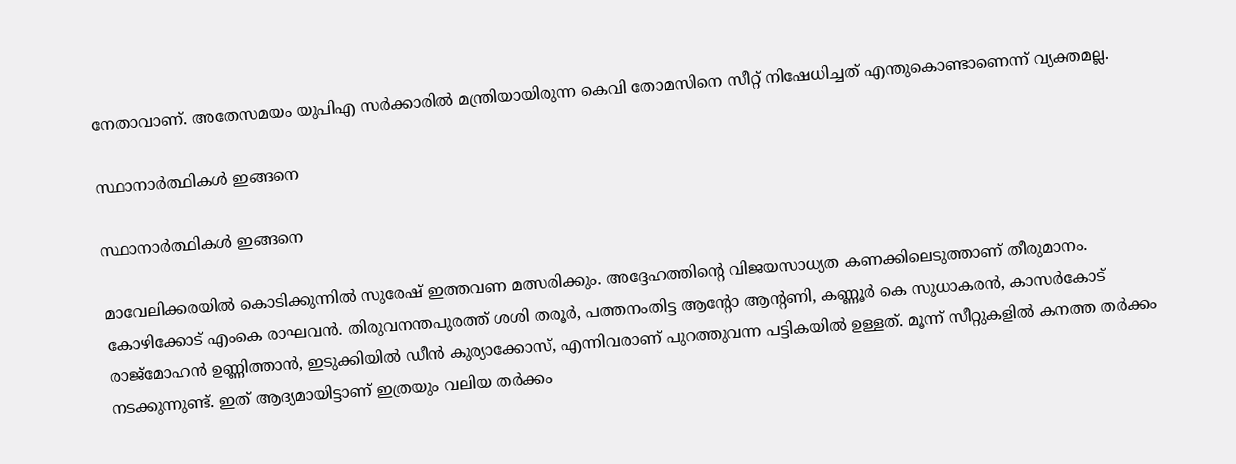നേതാവാണ്. അതേസമയം യുപിഎ സര്‍ക്കാരില്‍ മന്ത്രിയായിരുന്ന കെവി തോമസിനെ സീറ്റ് നിഷേധിച്ചത് എന്തുകൊണ്ടാണെന്ന് വ്യക്തമല്ല.

സ്ഥാനാര്‍ത്ഥികള്‍ ഇങ്ങനെ

സ്ഥാനാര്‍ത്ഥികള്‍ ഇങ്ങനെ

മാവേലിക്കരയില്‍ കൊടിക്കുന്നില്‍ സുരേഷ് ഇത്തവണ മത്സരിക്കും. അദ്ദേഹത്തിന്റെ വിജയസാധ്യത കണക്കിലെടുത്താണ് തീരുമാനം. കോഴിക്കോട് എംകെ രാഘവന്‍. തിരുവനന്തപുരത്ത് ശശി തരൂര്‍, പത്തനംതിട്ട ആന്റോ ആന്റണി, കണ്ണൂര്‍ കെ സുധാകരന്‍, കാസര്‍കോട് രാജ്മോഹന്‍ ഉണ്ണിത്താന്‍, ഇടുക്കിയില്‍ ഡീന്‍ കുര്യാക്കോസ്, എന്നിവരാണ് പുറത്തുവന്ന പട്ടികയില്‍ ഉള്ളത്. മൂന്ന് സീറ്റുകളില്‍ കനത്ത തര്‍ക്കം നടക്കുന്നുണ്ട്. ഇത് ആദ്യമായിട്ടാണ് ഇത്രയും വലിയ തര്‍ക്കം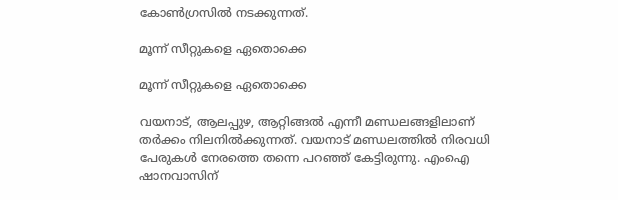കോണ്‍ഗ്രസില്‍ നടക്കുന്നത്.

മൂന്ന് സീറ്റുകളെ ഏതൊക്കെ

മൂന്ന് സീറ്റുകളെ ഏതൊക്കെ

വയനാട്, ആലപ്പുഴ, ആറ്റിങ്ങല്‍ എന്നീ മണ്ഡലങ്ങളിലാണ് തര്‍ക്കം നിലനില്‍ക്കുന്നത്. വയനാട് മണ്ഡലത്തില്‍ നിരവധി പേരുകള്‍ നേരത്തെ തന്നെ പറഞ്ഞ് കേട്ടിരുന്നു. എംഐ ഷാനവാസിന്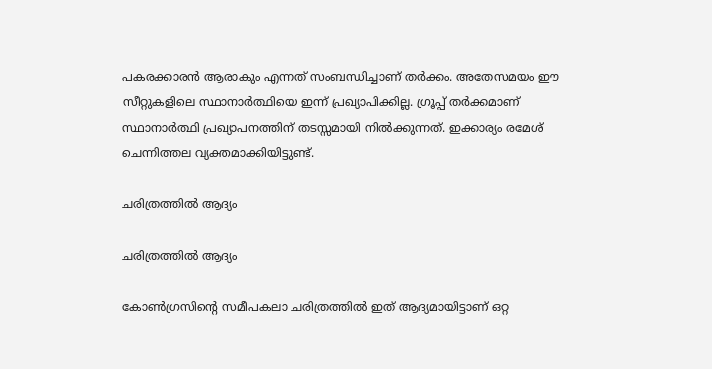പകരക്കാരന്‍ ആരാകും എന്നത് സംബന്ധിച്ചാണ് തര്‍ക്കം. അതേസമയം ഈ സീറ്റുകളിലെ സ്ഥാനാര്‍ത്ഥിയെ ഇന്ന് പ്രഖ്യാപിക്കില്ല. ഗ്രൂപ്പ് തര്‍ക്കമാണ് സ്ഥാനാര്‍ത്ഥി പ്രഖ്യാപനത്തിന് തടസ്സമായി നില്‍ക്കുന്നത്. ഇക്കാര്യം രമേശ് ചെന്നിത്തല വ്യക്തമാക്കിയിട്ടുണ്ട്.

ചരിത്രത്തില്‍ ആദ്യം

ചരിത്രത്തില്‍ ആദ്യം

കോണ്‍ഗ്രസിന്റെ സമീപകലാ ചരിത്രത്തില്‍ ഇത് ആദ്യമായിട്ടാണ് ഒറ്റ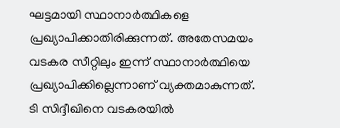ഘട്ടമായി സ്ഥാനാര്‍ത്ഥികളെ പ്രഖ്യാപിക്കാതിരിക്കുന്നത്. അതേസമയം വടകര സീറ്റിലും ഇന്ന് സ്ഥാനാര്‍ത്ഥിയെ പ്രഖ്യാപിക്കില്ലെന്നാണ് വ്യക്തമാകുന്നത്. ടി സിദ്ദീഖിനെ വടകരയില്‍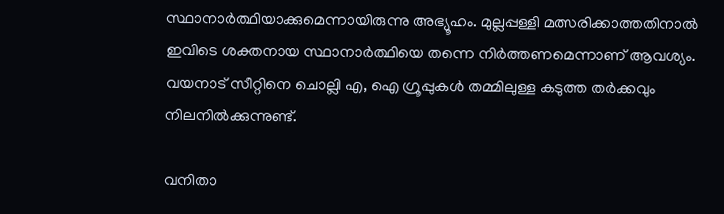സ്ഥാനാര്‍ത്ഥിയാക്കുമെന്നായിരുന്നു അഭ്യൂഹം. മുല്ലപ്പള്ളി മത്സരിക്കാത്തതിനാല്‍ ഇവിടെ ശക്തനായ സ്ഥാനാര്‍ത്ഥിയെ തന്നെ നിര്‍ത്തണമെന്നാണ് ആവശ്യം. വയനാട് സീറ്റിനെ ചൊല്ലി എ, ഐ ഗ്രൂപ്പുകള്‍ തമ്മിലുള്ള കടുത്ത തര്‍ക്കവും നിലനില്‍ക്കുന്നുണ്ട്.

വനിതാ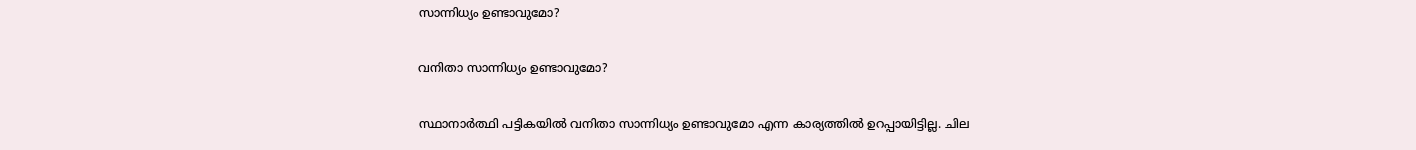സാന്നിധ്യം ഉണ്ടാവുമോ?

വനിതാ സാന്നിധ്യം ഉണ്ടാവുമോ?

സ്ഥാനാര്‍ത്ഥി പട്ടികയില്‍ വനിതാ സാന്നിധ്യം ഉണ്ടാവുമോ എന്ന കാര്യത്തില്‍ ഉറപ്പായിട്ടില്ല. ചില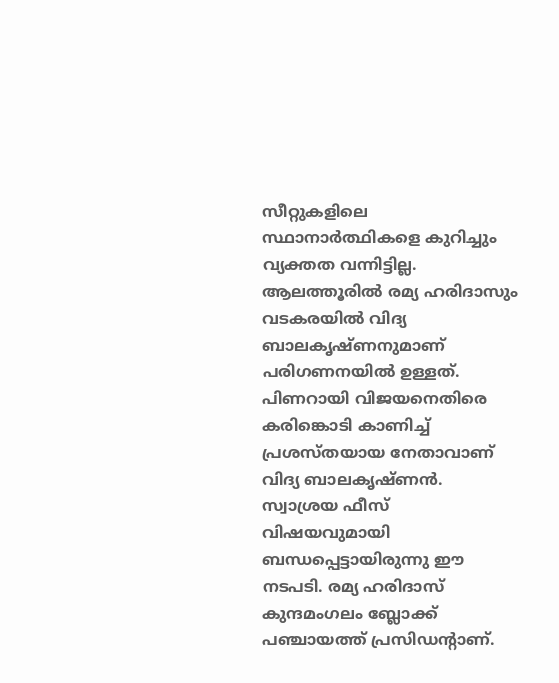സീറ്റുകളിലെ സ്ഥാനാര്‍ത്ഥികളെ കുറിച്ചും വ്യക്തത വന്നിട്ടില്ല. ആലത്തൂരില്‍ രമ്യ ഹരിദാസും വടകരയില്‍ വിദ്യ ബാലകൃഷ്ണനുമാണ് പരിഗണനയില്‍ ഉള്ളത്. പിണറായി വിജയനെതിരെ കരിങ്കൊടി കാണിച്ച് പ്രശസ്തയായ നേതാവാണ് വിദ്യ ബാലകൃഷ്ണന്‍. സ്വാശ്രയ ഫീസ് വിഷയവുമായി ബന്ധപ്പെട്ടായിരുന്നു ഈ നടപടി. രമ്യ ഹരിദാസ് കുന്ദമംഗലം ബ്ലോക്ക് പഞ്ചായത്ത് പ്രസിഡന്റാണ്.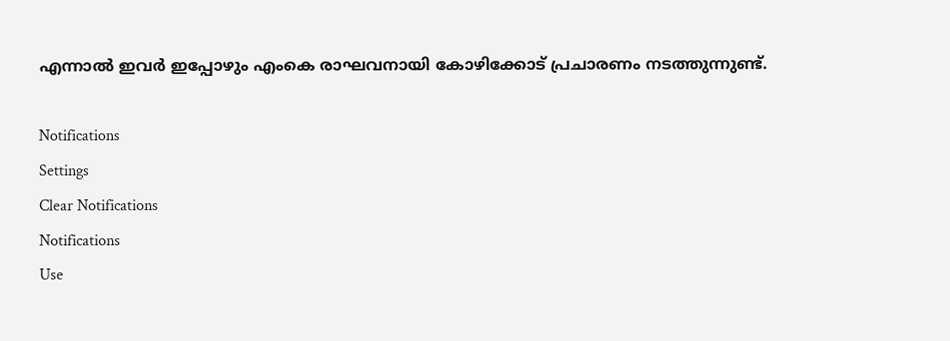എന്നാല്‍ ഇവര്‍ ഇപ്പോഴും എംകെ രാഘവനായി കോഴിക്കോട് പ്രചാരണം നടത്തുന്നുണ്ട്.

Notifications
Settings
Clear Notifications
Notifications
Use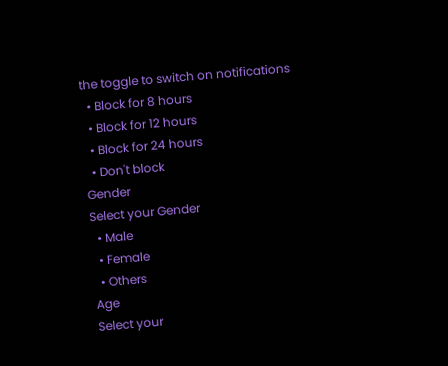the toggle to switch on notifications
  • Block for 8 hours
  • Block for 12 hours
  • Block for 24 hours
  • Don't block
Gender
Select your Gender
  • Male
  • Female
  • Others
Age
Select your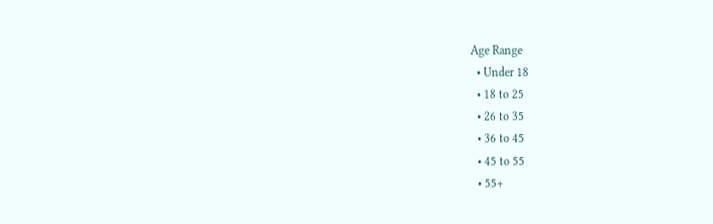Age Range
  • Under 18
  • 18 to 25
  • 26 to 35
  • 36 to 45
  • 45 to 55
  • 55+